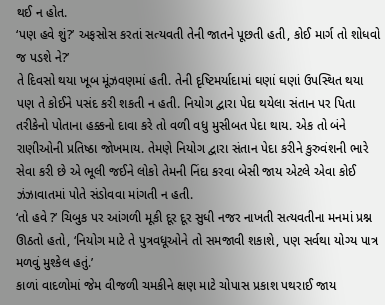થઈ ન હોત.
‘પણ હવે શું?’ અફસોસ કરતાં સત્યવતી તેની જાતને પૂછતી હતી, કોઈ માર્ગ તો શોધવો જ પડશે ને?’
તે દિવસો થયા ખૂબ મૂંઝવણમાં હતી. તેની દૃષ્ટિમર્યાદામાં ઘણાં ઘણાં ઉપસ્થિત થયા પણ તે કોઈને પસંદ કરી શકતી ન હતી. નિયોગ દ્વારા પેદા થયેલા સંતાન પર પિતા તરીકેનો પોતાના હક્કનો દાવા કરે તો વળી વધુ મુસીબત પેદા થાય. એક તો બંને રાણીઓની પ્રતિષ્ઠા જોખમાય. તેમણે નિયોગ દ્વારા સંતાન પેદા કરીને કુરુવંશની ભારે સેવા કરી છે એ ભૂલી જઈને લોકો તેમની નિંદા કરવા બેસી જાય એટલે એવા કોઈ ઝંઝાવાતમાં પોતે સંડોવવા માંગતી ન હતી.
‘તો હવે ?’ ચિબુક પર આંગળી મૂકી દૂર દૂર સુધી નજર નાખતી સત્યવતીના મનમાં પ્રશ્ન ઊઠતો હતો, ‘નિયોગ માટે તે પુત્રવધૂઓને તો સમજાવી શકાશે, પણ સર્વથા યોગ્ય પાત્ર મળવું મુશ્કેલ હતું.’
કાળાં વાદળોમાં જેમ વીજળી ચમકીને ક્ષણ માટે ચોપાસ પ્રકાશ પથરાઈ જાય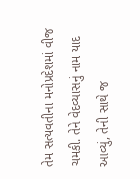તેમ સત્યવતીના મનોપ્રદેશમાં વીજ ચમકી. તેને વેદવ્યાસનું નામ યાદ આવ્યું, તેની સાથે જ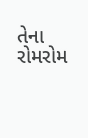તેના રોમરોમ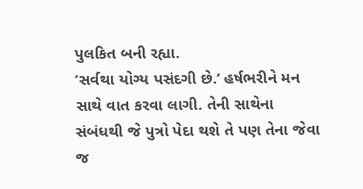પુલકિત બની રહ્યા.
‘સર્વથા યોગ્ય પસંદગી છે.’ હર્ષભરીને મન સાથે વાત કરવા લાગી. તેની સાથેના સંબંધથી જે પુત્રો પેદા થશે તે પણ તેના જેવા જ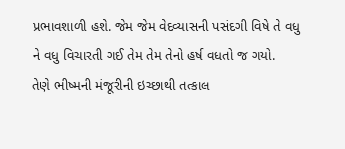પ્રભાવશાળી હશે. જેમ જેમ વેદવ્યાસની પસંદગી વિષે તે વધુ ને વધુ વિચારતી ગઈ તેમ તેમ તેનો હર્ષ વધતો જ ગયો.
તેણે ભીષ્મની મંજૂરીની ઇચ્છાથી તત્કાલ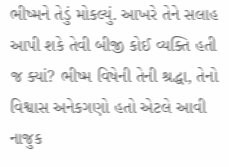ભીષ્મને તેડું મોકલ્યું. આખરે તેને સલાહ આપી શકે તેવી બીજી કોઈ વ્યક્તિ હતી જ ક્યાં? ભીષ્મ વિષેની તેની શ્રદ્ધા, તેનો વિશ્વાસ અનેકગણો હતો એટલે આવી નાજુક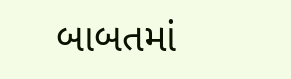બાબતમાં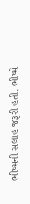ભીષ્મની સલાહ જરૂરી હતી. ભીષ્મે